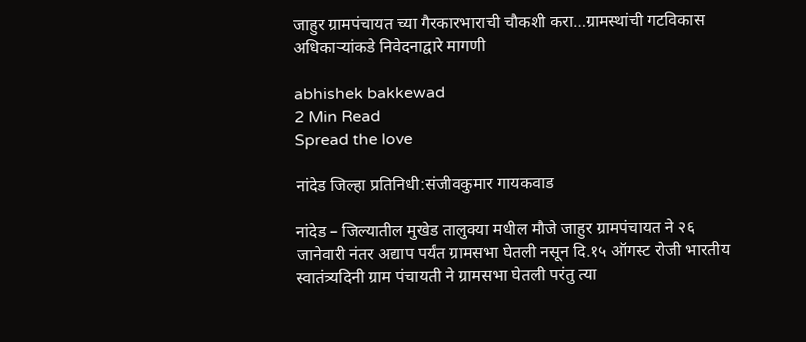जाहुर ग्रामपंचायत च्या गैरकारभाराची चौकशी करा…ग्रामस्थांची गटविकास अधिकाऱ्यांकडे निवेदनाद्वारे मागणी

abhishek bakkewad
2 Min Read
Spread the love

नांदेड जिल्हा प्रतिनिधी:संजीवकुमार गायकवाड

नांदेड – जिल्यातील मुखेड तालुक्या मधील मौजे जाहुर ग्रामपंचायत ने २६ जानेवारी नंतर अद्याप पर्यंत ग्रामसभा घेतली नसून दि.१५ ऑगस्ट रोजी भारतीय स्वातंत्र्यदिनी ग्राम पंचायती ने ग्रामसभा घेतली परंतु त्या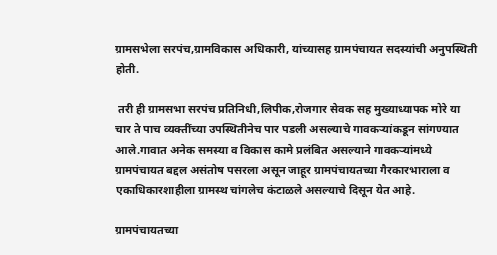ग्रामसभेला सरपंच,ग्रामविकास अधिकारी, यांच्यासह ग्रामपंचायत सदस्यांची अनुपस्थिती होती.

 तरी ही ग्रामसभा सरपंच प्रतिनिधी,लिपीक,रोजगार सेवक सह मुख्याध्यापक मोरे या चार ते पाच व्यक्तींच्या उपस्थितीनेच पार पडली असल्याचे गावकऱ्यांकडून सांगण्यात आले.गावात अनेक समस्या व विकास कामे प्रलंबित असल्याने गावकऱ्यांमध्ये ग्रामपंचायत बद्दल असंतोष पसरला असून जाहूर ग्रामपंचायतच्या गैरकारभाराला व एकाधिकारशाहीला ग्रामस्थ चांगलेच कंटाळले असल्याचे दिसून येत आहे.

ग्रामपंचायतच्या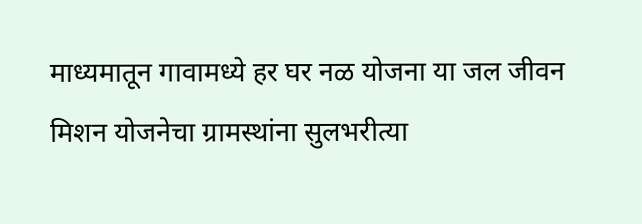माध्यमातून गावामध्ये हर घर नळ योजना या जल जीवन मिशन योजनेचा ग्रामस्थांना सुलभरीत्या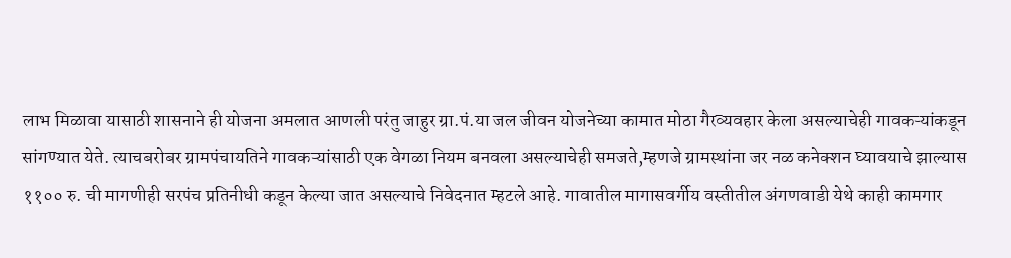लाभ मिळावा यासाठी शासनाने ही योजना अमलात आणली परंतु जाहुर ग्रा.पं.या जल जीवन योजनेच्या कामात मोठा गैरव्यवहार केला असल्याचेही गावकऱ्यांकडून सांगण्यात येते. त्याचबरोबर ग्रामपंचायतिने गावकऱ्यांसाठी एक वेगळा नियम बनवला असल्याचेही समजते,म्हणजे ग्रामस्थांना जर नळ कनेक्शन घ्यावयाचे झाल्यास ११०० रु. ची मागणीही सरपंच प्रतिनीधी कडून केल्या जात असल्याचे निवेदनात म्हटले आहे. गावातील मागासवर्गीय वस्तीतील अंगणवाडी येथे काही कामगार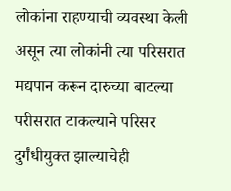लोकांना राहण्याची व्यवस्था केली असून त्या लोकांनी त्या परिसरात मद्यपान करून दारुच्या बाटल्या परीसरात टाकल्याने परिसर दुर्गंधीयुक्त झाल्याचेही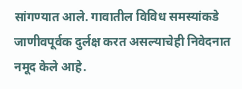सांगण्यात आले. गावातील विविध समस्यांकडे जाणीवपूर्वक दुर्लक्ष करत असल्याचेही निवेदनात नमूद केले आहे.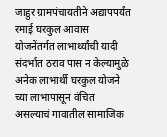जाहुर ग्रामपंचायतीने अद्यापपर्यंत रमाई घरकुल आवास योजनेंतर्गत लाभार्थ्यांची यादी संदर्भात ठराव पास न केल्यामुळे अनेक लाभार्थी घरकुल योजने च्या लाभापासून वंचित असल्याचं गावातील सामाजिक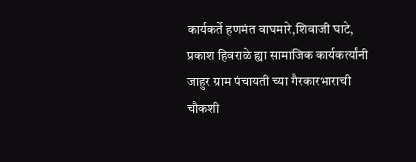कार्यकर्ते हणमंत वाघमारे,शिवाजी घाटे, प्रकाश हिवराळे ह्या सामाजिक कार्यकर्त्यांनी जाहुर ग्राम पंचायती च्या गैरकारभाराची चौकशी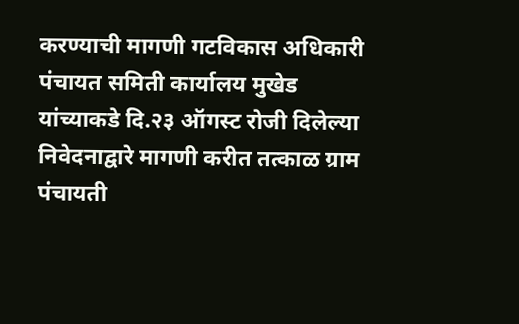करण्याची मागणी गटविकास अधिकारी पंचायत समिती कार्यालय मुखेड यांच्याकडे दि.२३ ऑगस्ट रोजी दिलेल्या निवेदनाद्वारे मागणी करीत तत्काळ ग्राम पंचायती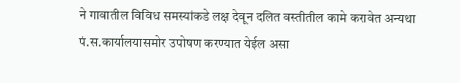ने गावातील विविध समस्यांकडे लक्ष देवून दलित वस्तीतील कामे करावेत अन्यथा पं.स.कार्यालयासमोर उपोषण करण्यात येईल असा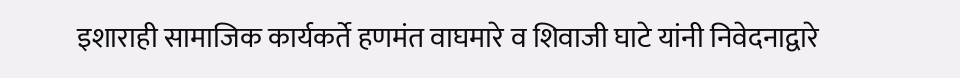इशाराही सामाजिक कार्यकर्ते हणमंत वाघमारे व शिवाजी घाटे यांनी निवेदनाद्वारे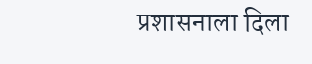प्रशासनाला दिला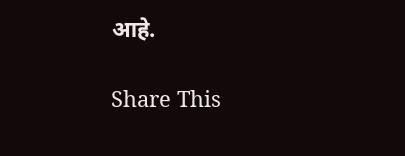आहे.

Share This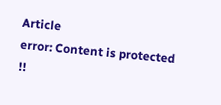Article
error: Content is protected !!